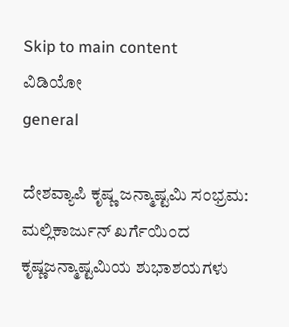Skip to main content
ವಿಡಿಯೋ
general

ದೇಶವ್ಯಾಪಿ ಕೃಷ್ಣ ಜನ್ಮಾಷ್ಟಮಿ ಸಂಭ್ರಮ: ಮಲ್ಲಿಕಾರ್ಜುನ್ ಖರ್ಗೆಯಿಂದ ಕೃಷ್ಣಜನ್ಮಾಷ್ಟಮಿಯ ಶುಭಾಶಯಗಳು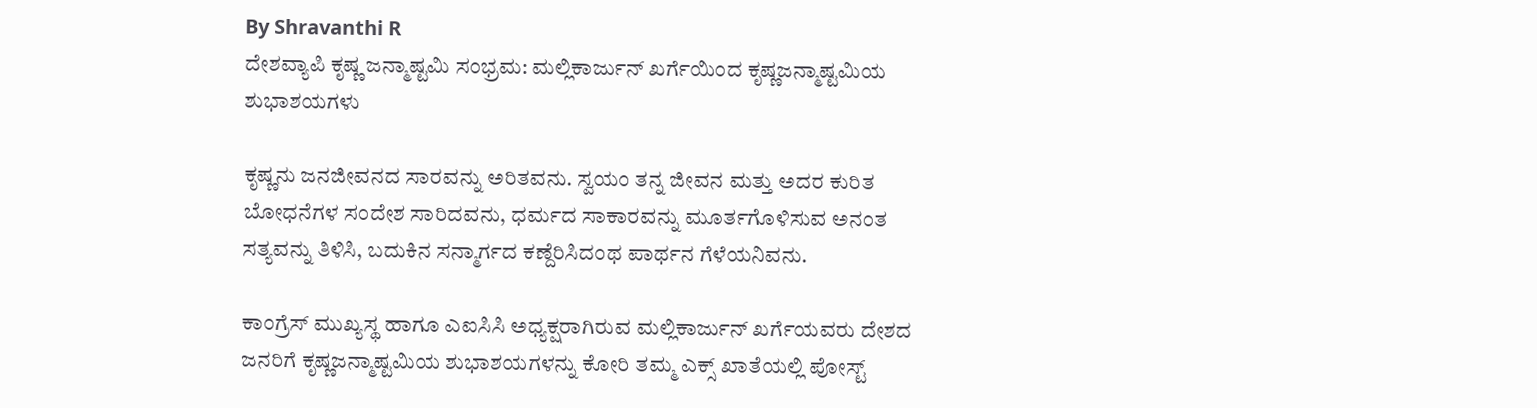By Shravanthi R
ದೇಶವ್ಯಾಪಿ ಕೃಷ್ಣ ಜನ್ಮಾಷ್ಟಮಿ ಸಂಭ್ರಮ: ಮಲ್ಲಿಕಾರ್ಜುನ್ ಖರ್ಗೆಯಿಂದ ಕೃಷ್ಣಜನ್ಮಾಷ್ಟಮಿಯ ಶುಭಾಶಯಗಳು

ಕೃಷ್ಣನು ಜನಜೀವನದ ಸಾರವನ್ನು ಅರಿತವನು. ಸ್ವಯಂ ತನ್ನ ಜೀವನ ಮತ್ತು ಅದರ ಕುರಿತ ಬೋಧನೆಗಳ ಸಂದೇಶ ಸಾರಿದವನು, ಧರ್ಮದ ಸಾಕಾರವನ್ನು ಮೂರ್ತಗೊಳಿಸುವ ಅನಂತ ಸತ್ಯವನ್ನು ತಿಳಿಸಿ, ಬದುಕಿನ ಸನ್ಮಾರ್ಗದ ಕಣ್ದೆರಿಸಿದಂಥ ಪಾರ್ಥನ ಗೆಳೆಯನಿವನು.

ಕಾಂಗ್ರೆಸ್‌ ಮುಖ್ಯಸ್ಥ ಹಾಗೂ ಎಐಸಿಸಿ ಅಧ್ಯಕ್ಷರಾಗಿರುವ ಮಲ್ಲಿಕಾರ್ಜುನ್‌ ಖರ್ಗೆಯವರು ದೇಶದ ಜನರಿಗೆ ಕೃಷ್ಣಜನ್ಮಾಷ್ಟಮಿಯ ಶುಭಾಶಯಗಳನ್ನು ಕೋರಿ ತಮ್ಮ ಎಕ್ಸ್‌ ಖಾತೆಯಲ್ಲಿ ಪೋಸ್ಟ್‌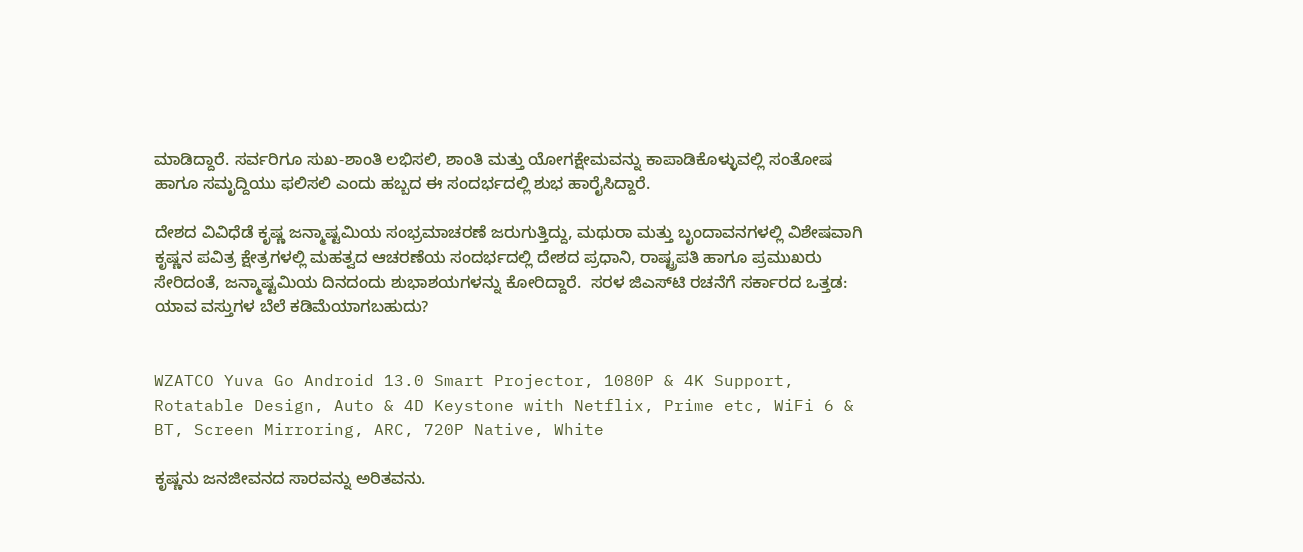ಮಾಡಿದ್ದಾರೆ. ಸರ್ವರಿಗೂ ಸುಖ-ಶಾಂತಿ ಲಭಿಸಲಿ, ಶಾಂತಿ ಮತ್ತು ಯೋಗಕ್ಷೇಮವನ್ನು ಕಾಪಾಡಿಕೊಳ್ಳುವಲ್ಲಿ ಸಂತೋಷ ಹಾಗೂ ಸಮೃದ್ದಿಯು ಫಲಿಸಲಿ ಎಂದು ಹಬ್ಬದ ಈ ಸಂದರ್ಭದಲ್ಲಿ ಶುಭ ಹಾರೈಸಿದ್ದಾರೆ.

ದೇಶದ ವಿವಿಧೆಡೆ ಕೃಷ್ಣ ಜನ್ಮಾಷ್ಟಮಿಯ ಸಂಭ್ರಮಾಚರಣೆ ಜರುಗುತ್ತಿದ್ದು, ಮಥುರಾ ಮತ್ತು ಬೃಂದಾವನಗಳಲ್ಲಿ ವಿಶೇಷವಾಗಿ ಕೃಷ್ಣನ ಪವಿತ್ರ ಕ್ಷೇತ್ರಗಳಲ್ಲಿ ಮಹತ್ವದ ಆಚರಣೆಯ ಸಂದರ್ಭದಲ್ಲಿ ದೇಶದ ಪ್ರಧಾನಿ, ರಾಷ್ಟ್ರಪತಿ ಹಾಗೂ ಪ್ರಮುಖರು ಸೇರಿದಂತೆ, ಜನ್ಮಾಷ್ಟಮಿಯ ದಿನದಂದು ಶುಭಾಶಯಗಳನ್ನು ಕೋರಿದ್ದಾರೆ.  ಸರಳ ಜಿಎಸ್‌ಟಿ ರಚನೆಗೆ ಸರ್ಕಾರದ ಒತ್ತಡ: ಯಾವ ವಸ್ತುಗಳ ಬೆಲೆ ಕಡಿಮೆಯಾಗಬಹುದು?


WZATCO Yuva Go Android 13.0 Smart Projector, 1080P & 4K Support, Rotatable Design, Auto & 4D Keystone with Netflix, Prime etc, WiFi 6 & BT, Screen Mirroring, ARC, 720P Native, White

ಕೃಷ್ಣನು ಜನಜೀವನದ ಸಾರವನ್ನು ಅರಿತವನು.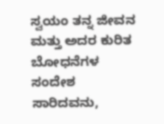ಸ್ವಯಂ ತನ್ನ ಜೀವನ ಮತ್ತು ಅದರ ಕುರಿತ ಬೋಧನೆಗಳ ಸಂದೇಶ ಸಾರಿದವನು,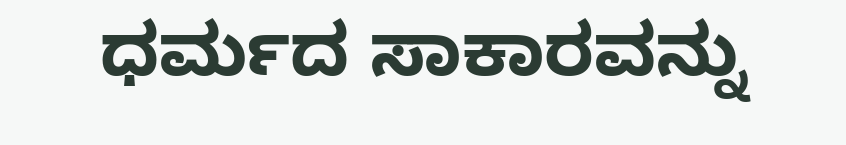ಧರ್ಮದ ಸಾಕಾರವನ್ನು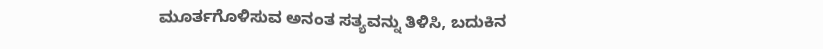ಮೂರ್ತಗೊಳಿಸುವ ಅನಂತ ಸತ್ಯವನ್ನು ತಿಳಿಸಿ, ಬದುಕಿನ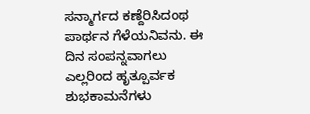ಸನ್ಮಾರ್ಗದ ಕಣ್ದೆರಿಸಿದಂಥ ಪಾರ್ಥನ ಗೆಳೆಯನಿವನು. ಈ ದಿನ ಸಂಪನ್ನವಾಗಲು ಎಲ್ಲರಿಂದ ಹೃತ್ಪೂರ್ವಕ ಶುಭಕಾಮನೆಗಳು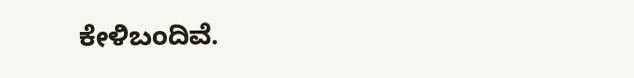ಕೇಳಿಬಂದಿವೆ.